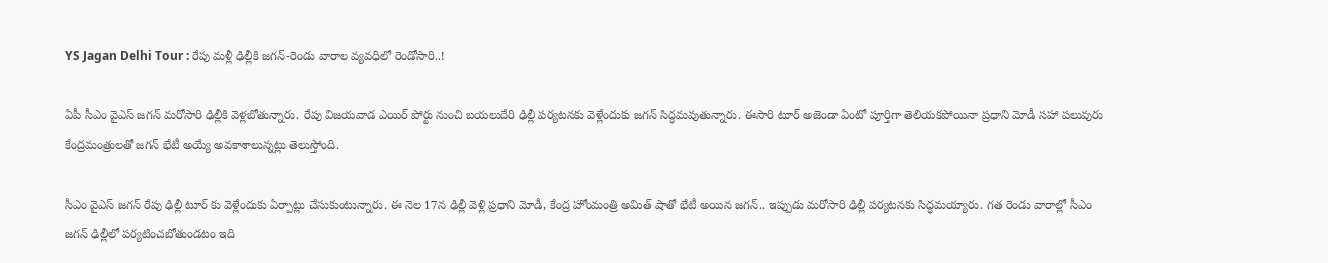YS Jagan Delhi Tour : రేపు మళ్లీ ఢిల్లీకి జగన్-రెండు వారాల వ్యవధిలో రెండోసారి..!

ఏపీ సీఎం వైఎస్ జగన్ మరోసారి ఢిల్లీకి వెళ్లబోతున్నారు. రేపు విజయవాడ ఎయిర్ పోర్టు నుంచి బయలుదేరి ఢిల్లీ పర్యటనకు వెళ్లేందుకు జగన్ సిద్ధమవుతున్నారు. ఈసారి టూర్ అజెండా ఏంటో పూర్తిగా తెలియకపోయినా ప్రధాని మోడీ సహా పలువురు కేంద్రమంత్రులతో జగన్ భేటీ అయ్యే అవకాశాలున్నట్లు తెలుస్తోంది.

సీఎం వైఎస్ జగన్ రేపు ఢిల్లీ టూర్ కు వెళ్లేందుకు ఏర్పాట్లు చేసుకుంటున్నారు. ఈ నెల 17న ఢిల్లీ వెళ్లి ప్రధాని మోడీ, కేంద్ర హోంమంత్రి అమిత్ షాతో భేటీ అయిన జగన్.. ఇప్పుడు మరోసారి ఢిల్లీ పర్యటనకు సిద్ధమయ్యారు. గత రెండు వారాల్లో సీఎం జగన్ ఢిల్లీలో పర్యటించబోతుండటం ఇది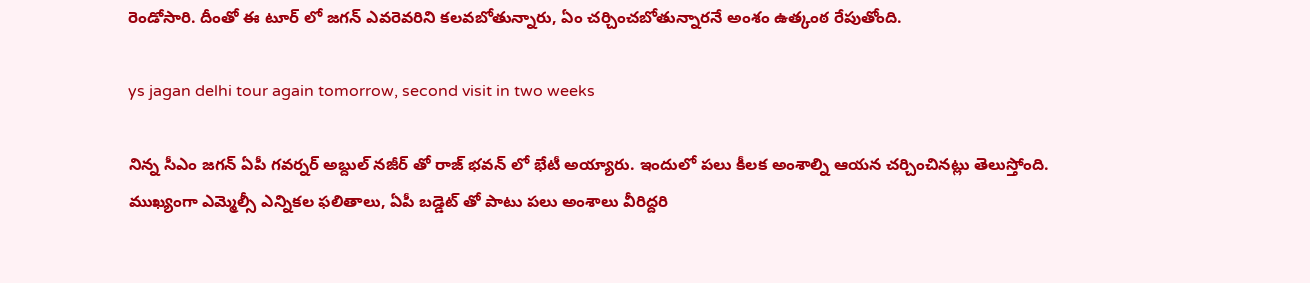రెండోసారి. దీంతో ఈ టూర్ లో జగన్ ఎవరెవరిని కలవబోతున్నారు, ఏం చర్చించబోతున్నారనే అంశం ఉత్కంఠ రేపుతోంది.

ys jagan delhi tour again tomorrow, second visit in two weeks

నిన్న సీఎం జగన్ ఏపీ గవర్నర్ అబ్దుల్ నజీర్ తో రాజ్ భవన్ లో భేటీ అయ్యారు. ఇందులో పలు కీలక అంశాల్ని ఆయన చర్చించినట్లు తెలుస్తోంది. ముఖ్యంగా ఎమ్మెల్సీ ఎన్నికల ఫలితాలు, ఏపీ బడ్డెట్ తో పాటు పలు అంశాలు వీరిద్దరి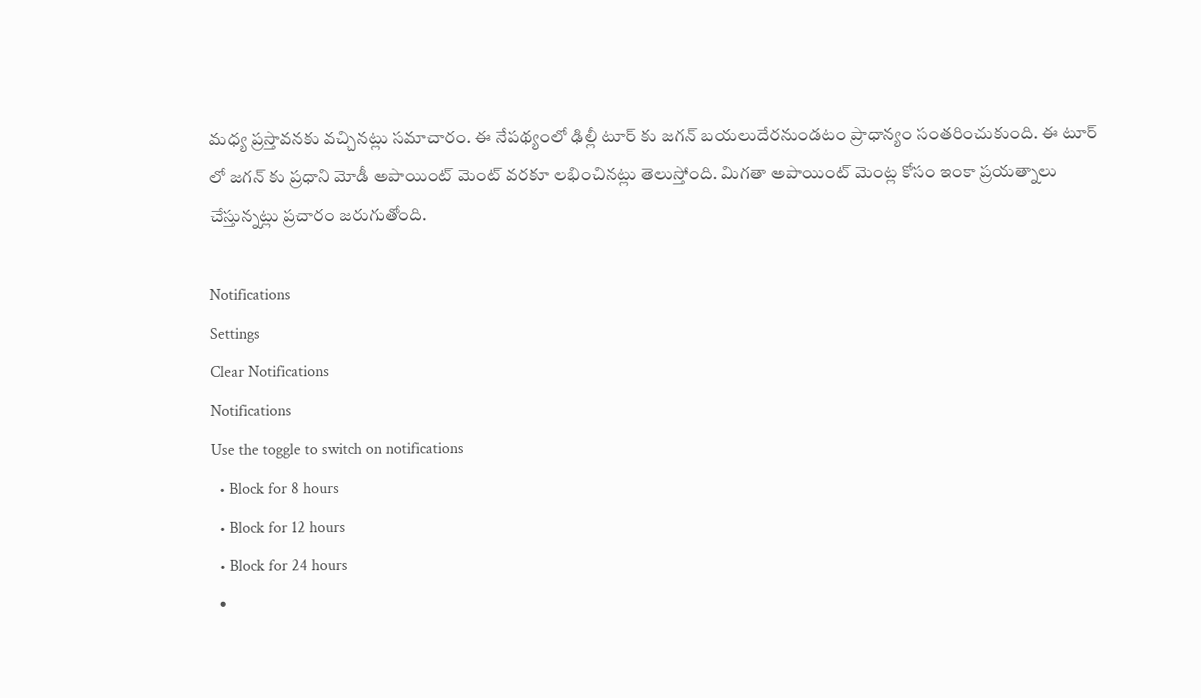మధ్య ప్రస్తావనకు వచ్చినట్లు సమాచారం. ఈ నేపథ్యంలో ఢిల్లీ టూర్ కు జగన్ బయలుదేరనుండటం ప్రాధాన్యం సంతరించుకుంది. ఈ టూర్ లో జగన్ కు ప్రధాని మోడీ అపాయింట్ మెంట్ వరకూ లభించినట్లు తెలుస్తోంది. మిగతా అపాయింట్ మెంట్ల కోసం ఇంకా ప్రయత్నాలు చేస్తున్నట్లు ప్రచారం జరుగుతోంది.

Notifications
Settings
Clear Notifications
Notifications
Use the toggle to switch on notifications
  • Block for 8 hours
  • Block for 12 hours
  • Block for 24 hours
  •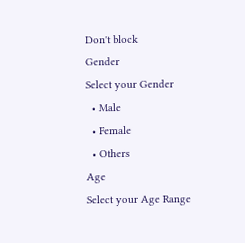Don't block
Gender
Select your Gender
  • Male
  • Female
  • Others
Age
Select your Age Range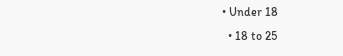• Under 18
  • 18 to 25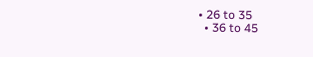• 26 to 35
  • 36 to 45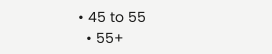• 45 to 55
  • 55+